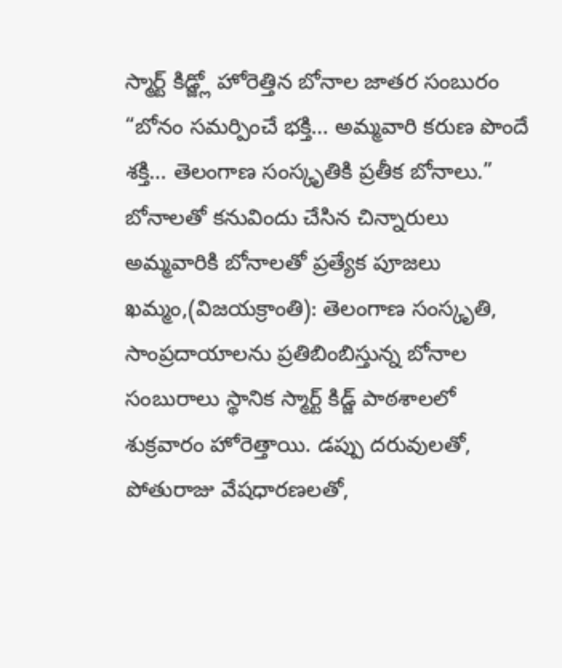స్మార్ట్ కిడ్జ్లో హోరెత్తిన బోనాల జాతర సంబురం
“బోనం సమర్పించే భక్తి… అమ్మవారి కరుణ పొందే శక్తి… తెలంగాణ సంస్కృతికి ప్రతీక బోనాలు.”
బోనాలతో కనువిందు చేసిన చిన్నారులు
అమ్మవారికి బోనాలతో ప్రత్యేక పూజలు
ఖమ్మం,(విజయక్రాంతి): తెలంగాణ సంస్కృతి, సాంప్రదాయాలను ప్రతిబింబిస్తున్న బోనాల సంబురాలు స్థానిక స్మార్ట్ కిడ్జ్ పాఠశాలలో శుక్రవారం హోరెత్తాయి. డప్పు దరువులతో, పోతురాజు వేషధారణలతో,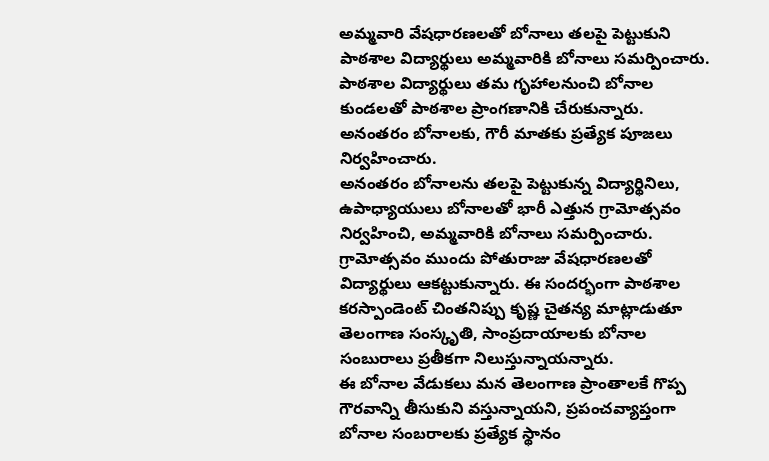అమ్మవారి వేషధారణలతో బోనాలు తలపై పెట్టుకుని పాఠశాల విద్యార్థులు అమ్మవారికి బోనాలు సమర్పించారు. పాఠశాల విద్యార్థులు తమ గృహాలనుంచి బోనాల కుండలతో పాఠశాల ప్రాంగణానికి చేరుకున్నారు. అనంతరం బోనాలకు, గౌరీ మాతకు ప్రత్యేక పూజలు నిర్వహించారు.
అనంతరం బోనాలను తలపై పెట్టుకున్న విద్యార్థినిలు, ఉపాధ్యాయులు బోనాలతో భారీ ఎత్తున గ్రామోత్సవం నిర్వహించి, అమ్మవారికి బోనాలు సమర్పించారు. గ్రామోత్సవం ముందు పోతురాజు వేషధారణలతో విద్యార్థులు ఆకట్టుకున్నారు. ఈ సందర్భంగా పాఠశాల కరస్పాండెంట్ చింతనిప్పు కృష్ణ చైతన్య మాట్లాడుతూ తెలంగాణ సంస్కృతి, సాంప్రదాయాలకు బోనాల సంబురాలు ప్రతీకగా నిలుస్తున్నాయన్నారు.
ఈ బోనాల వేడుకలు మన తెలంగాణ ప్రాంతాలకే గొప్ప గౌరవాన్ని తీసుకుని వస్తున్నాయని, ప్రపంచవ్యాప్తంగా బోనాల సంబరాలకు ప్రత్యేక స్థానం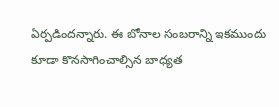ఏర్పడిందన్నారు. ఈ బోనాల సంబరాన్ని ఇకముందు కూడా కొనసాగించాల్సిన బాధ్యత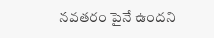నవతరం పైనే ఉందని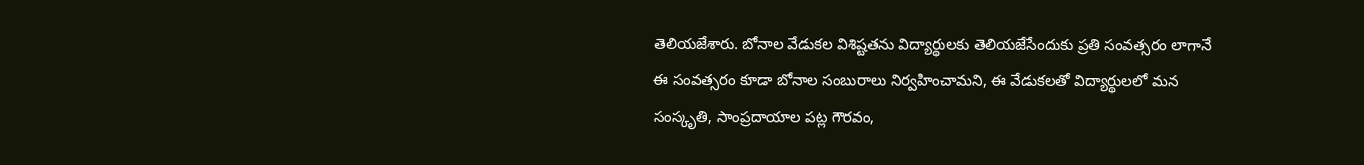తెలియజేశారు. బోనాల వేడుకల విశిష్టతను విద్యార్థులకు తెలియజేసేందుకు ప్రతి సంవత్సరం లాగానే ఈ సంవత్సరం కూడా బోనాల సంబురాలు నిర్వహించామని, ఈ వేడుకలతో విద్యార్థులలో మన సంస్కృతి, సాంప్రదాయాల పట్ల గౌరవం,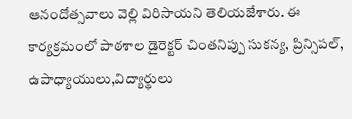ఆనందోత్సవాలు వెల్లి విరిసాయని తెలియజేశారు. ఈ కార్యక్రమంలో పాఠశాల డైరెక్టర్ చింతనిప్పు సుకన్య, ప్రిన్సిపల్, ఉపాధ్యాయులు,విద్యార్థులు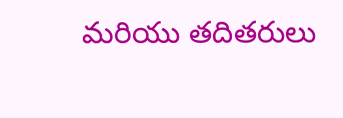మరియు తదితరులు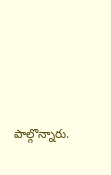పాల్గొన్నారు.